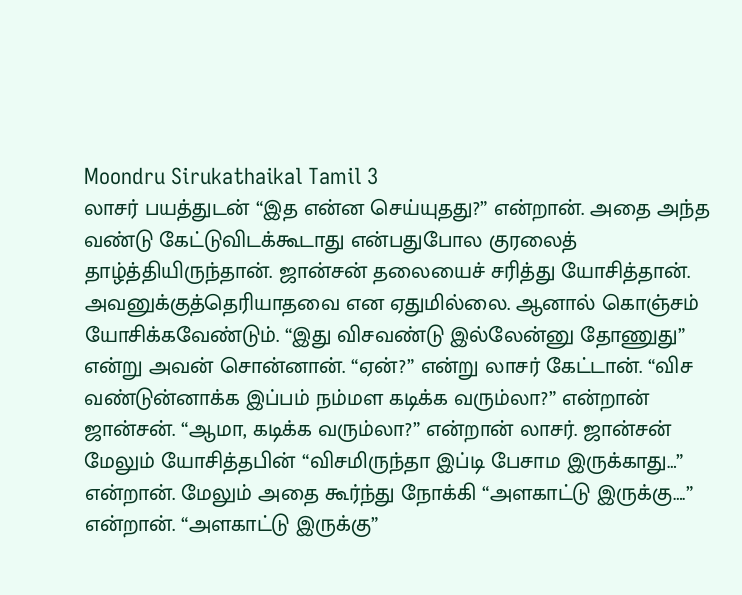Moondru Sirukathaikal Tamil 3
லாசர் பயத்துடன் “இத என்ன செய்யுதது?” என்றான். அதை அந்த வண்டு கேட்டுவிடக்கூடாது என்பதுபோல குரலைத் தாழ்த்தியிருந்தான். ஜான்சன் தலையைச் சரித்து யோசித்தான். அவனுக்குத்தெரியாதவை என ஏதுமில்லை. ஆனால் கொஞ்சம் யோசிக்கவேண்டும். “இது விசவண்டு இல்லேன்னு தோணுது” என்று அவன் சொன்னான். “ஏன்?” என்று லாசர் கேட்டான். “விச வண்டுன்னாக்க இப்பம் நம்மள கடிக்க வரும்லா?” என்றான் ஜான்சன். “ஆமா, கடிக்க வரும்லா?” என்றான் லாசர். ஜான்சன் மேலும் யோசித்தபின் “விசமிருந்தா இப்டி பேசாம இருக்காது…” என்றான். மேலும் அதை கூர்ந்து நோக்கி “அளகாட்டு இருக்கு….” என்றான். “அளகாட்டு இருக்கு”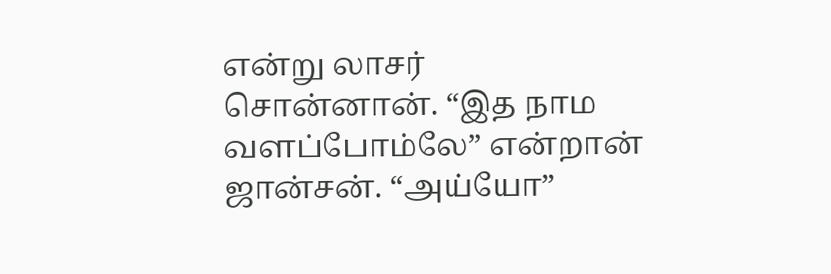என்று லாசர் சொன்னான். “இத நாம வளப்போம்லே” என்றான் ஜான்சன். “அய்யோ”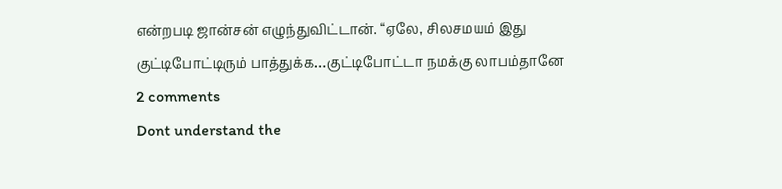என்றபடி ஜான்சன் எழுந்துவிட்டான். “ஏலே, சிலசமயம் இது குட்டிபோட்டிரும் பாத்துக்க…குட்டிபோட்டா நமக்கு லாபம்தானே
2 comments
Dont understand the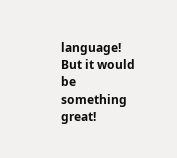language! But it would be something great!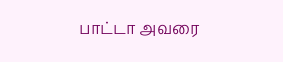பாட்டா அவரை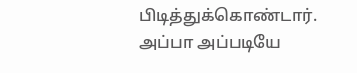பிடித்துக்கொண்டார். அப்பா அப்படியே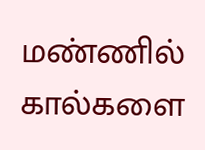மண்ணில் கால்களை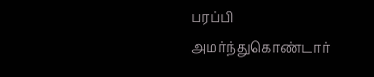பரப்பி அமர்ந்துகொண்டார்